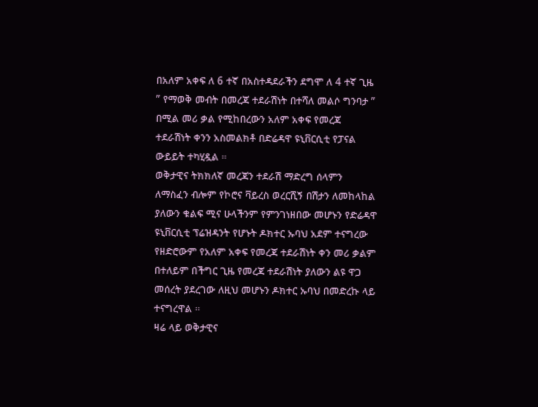በአለም አቀፍ ለ 6 ተኛ በአስተዳደራችን ደግሞ ለ 4 ተኛ ጊዜ ” የማወቅ መብት በመረጃ ተደራሽነት በተሻለ መልሶ ግንባታ ” በሚል መሪ ቃል የሚከበረውን አለም አቀፍ የመረጃ ተደራሽነት ቀንን አስመልክቶ በድሬዳዋ ዩኒቨርሲቲ የፓናል ውይይት ተካሂዷል ።
ወቅታዊና ትክክለኛ መረጃን ተደራሽ ማድረግ ሰላምን ለማስፈን ብሎም የኮሮና ቫይረስ ወረርሺኝ በሽታን ለመከላከል ያለውን ቁልፍ ሚና ሁላችንም የምንገነዘበው መሆኑን የድሬዳዋ ዩኒቨርሲቲ ፕሬዝዳንት የሆኑት ዶክተር ኡባህ አደም ተናግረው የዘድሮውም የአለም አቀፍ የመረጃ ተደራሽነት ቀን መሪ ቃልም በተለይም በችግር ጊዜ የመረጃ ተደራሽነት ያለውን ልዩ ዋጋ መሰረት ያደረገው ለዚህ መሆኑን ዶክተር ኡባህ በመድረኩ ላይ ተናግረዋል ።
ዛሬ ላይ ወቅታዊና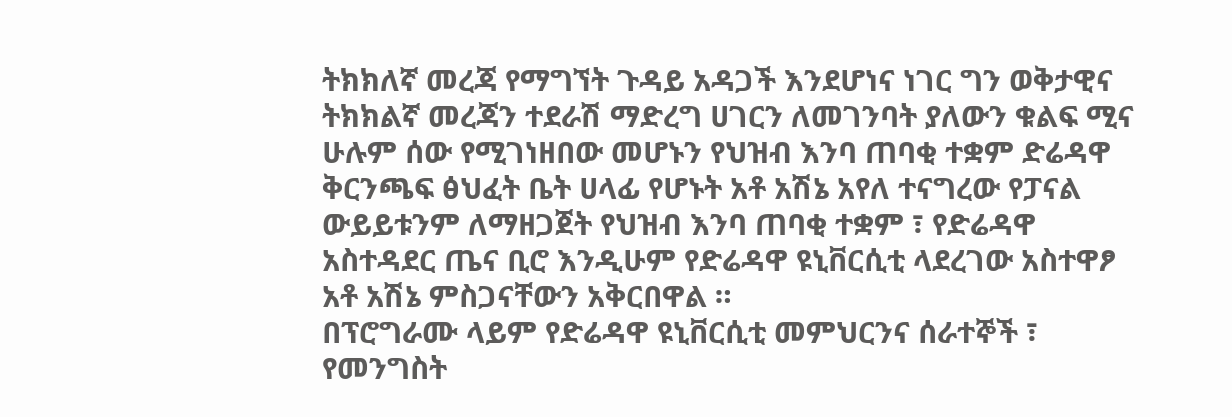ትክክለኛ መረጃ የማግኘት ጉዳይ አዳጋች እንደሆነና ነገር ግን ወቅታዊና ትክክልኛ መረጃን ተደራሽ ማድረግ ሀገርን ለመገንባት ያለውን ቁልፍ ሚና ሁሉም ሰው የሚገነዘበው መሆኑን የህዝብ እንባ ጠባቂ ተቋም ድሬዳዋ ቅርንጫፍ ፅህፈት ቤት ሀላፊ የሆኑት አቶ አሽኔ አየለ ተናግረው የፓናል ውይይቱንም ለማዘጋጀት የህዝብ እንባ ጠባቂ ተቋም ፣ የድሬዳዋ አስተዳደር ጤና ቢሮ እንዲሁም የድሬዳዋ ዩኒቨርሲቲ ላደረገው አስተዋፆ አቶ አሽኔ ምስጋናቸውን አቅርበዋል ።
በፕሮግራሙ ላይም የድሬዳዋ ዩኒቨርሲቲ መምህርንና ሰራተኞች ፣ የመንግስት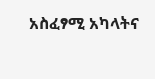አስፈፃሚ አካላትና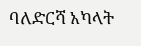ባለድርሻ አካላት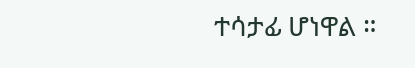ተሳታፊ ሆነዋል ።